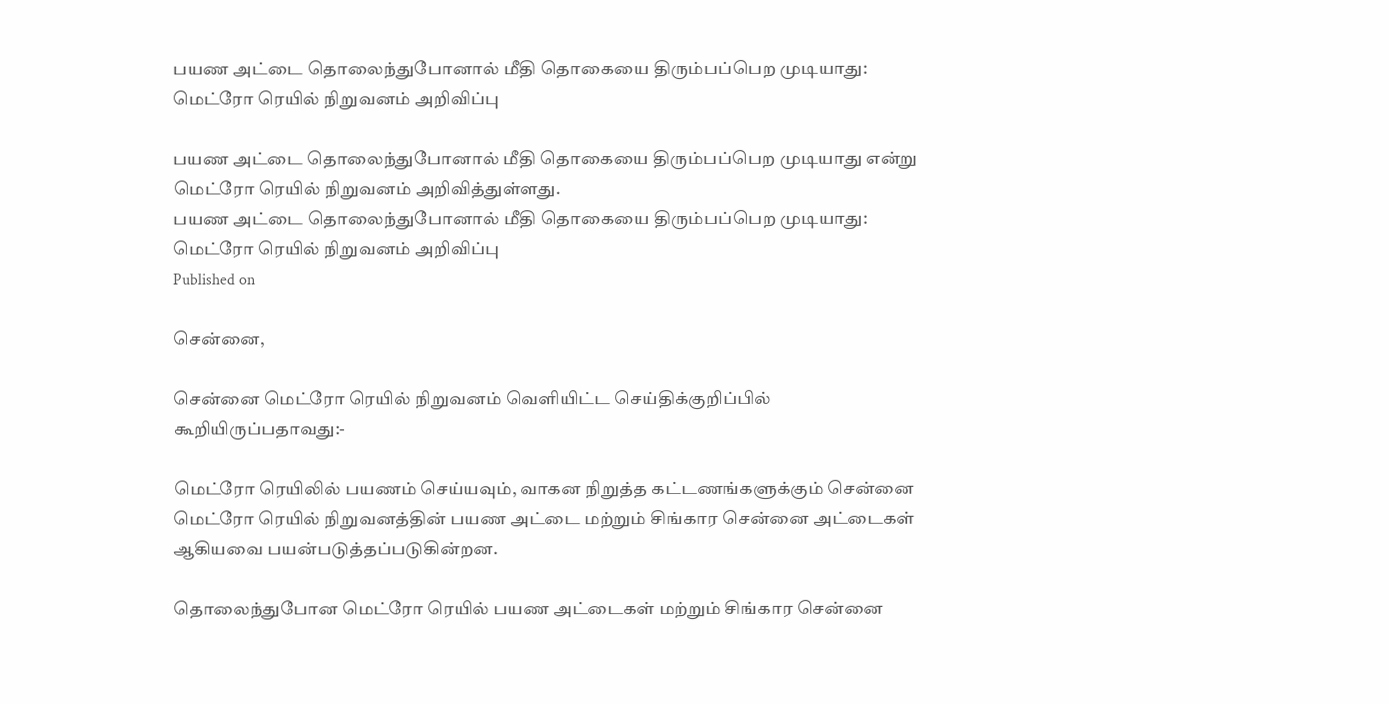பயண அட்டை தொலைந்துபோனால் மீதி தொகையை திரும்பப்பெற முடியாது: மெட்ரோ ரெயில் நிறுவனம் அறிவிப்பு

பயண அட்டை தொலைந்துபோனால் மீதி தொகையை திரும்பப்பெற முடியாது என்று மெட்ரோ ரெயில் நிறுவனம் அறிவித்துள்ளது.
பயண அட்டை தொலைந்துபோனால் மீதி தொகையை திரும்பப்பெற முடியாது: மெட்ரோ ரெயில் நிறுவனம் அறிவிப்பு
Published on

சென்னை,

சென்னை மெட்ரோ ரெயில் நிறுவனம் வெளியிட்ட செய்திக்குறிப்பில் கூறியிருப்பதாவது:-

மெட்ரோ ரெயிலில் பயணம் செய்யவும், வாகன நிறுத்த கட்டணங்களுக்கும் சென்னை மெட்ரோ ரெயில் நிறுவனத்தின் பயண அட்டை மற்றும் சிங்கார சென்னை அட்டைகள் ஆகியவை பயன்படுத்தப்படுகின்றன.

தொலைந்துபோன மெட்ரோ ரெயில் பயண அட்டைகள் மற்றும் சிங்கார சென்னை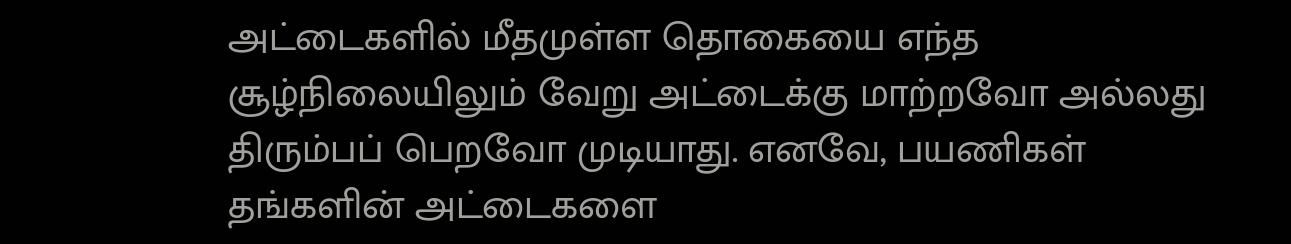அட்டைகளில் மீதமுள்ள தொகையை எந்த சூழ்நிலையிலும் வேறு அட்டைக்கு மாற்றவோ அல்லது திரும்பப் பெறவோ முடியாது. எனவே, பயணிகள் தங்களின் அட்டைகளை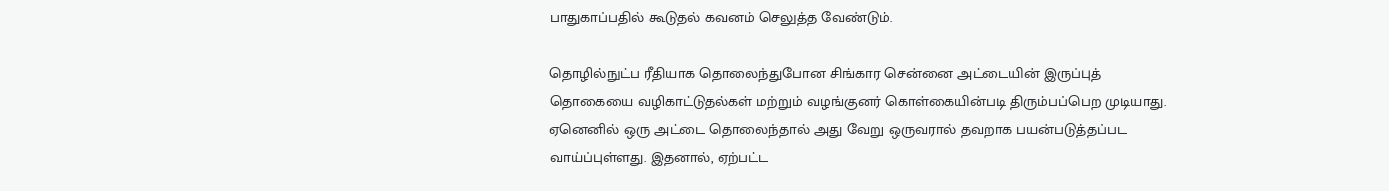பாதுகாப்பதில் கூடுதல் கவனம் செலுத்த வேண்டும்.

தொழில்நுட்ப ரீதியாக தொலைந்துபோன சிங்கார சென்னை அட்டையின் இருப்புத் தொகையை வழிகாட்டுதல்கள் மற்றும் வழங்குனர் கொள்கையின்படி திரும்பப்பெற முடியாது. ஏனெனில் ஒரு அட்டை தொலைந்தால் அது வேறு ஒருவரால் தவறாக பயன்படுத்தப்பட வாய்ப்புள்ளது. இதனால், ஏற்பட்ட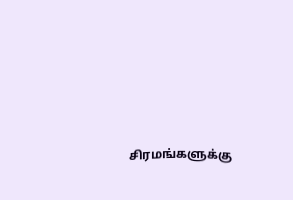சிரமங்களுக்கு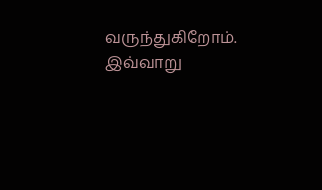வருந்துகிறோம். இவ்வாறு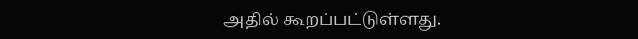அதில் கூறப்பட்டுள்ளது.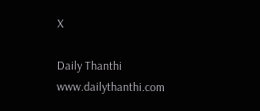X

Daily Thanthi
www.dailythanthi.com